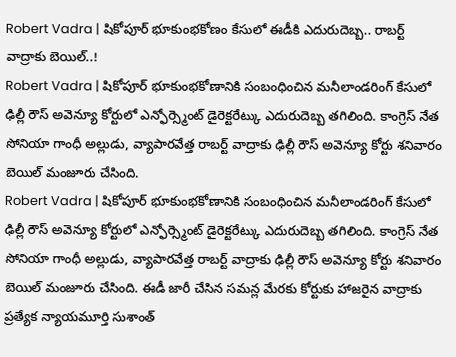Robert Vadra | షికోపూర్ భూకుంభకోణం కేసులో ఈడీకి ఎదురుదెబ్బ.. రాబర్ట్ వాద్రాకు బెయిల్..!
Robert Vadra | షికోపూర్ భూకుంభకోణానికి సంబంధించిన మనీలాండరింగ్ కేసులో ఢిల్లీ రౌస్ అవెన్యూ కోర్టులో ఎన్ఫోర్స్మెంట్ డైరెక్టరేట్కు ఎదురుదెబ్బ తగిలింది. కాంగ్రెస్ నేత సోనియా గాంధీ అల్లుడు, వ్యాపారవేత్త రాబర్ట్ వాద్రాకు ఢిల్లీ రౌస్ అవెన్యూ కోర్టు శనివారం బెయిల్ మంజూరు చేసింది.
Robert Vadra | షికోపూర్ భూకుంభకోణానికి సంబంధించిన మనీలాండరింగ్ కేసులో ఢిల్లీ రౌస్ అవెన్యూ కోర్టులో ఎన్ఫోర్స్మెంట్ డైరెక్టరేట్కు ఎదురుదెబ్బ తగిలింది. కాంగ్రెస్ నేత సోనియా గాంధీ అల్లుడు, వ్యాపారవేత్త రాబర్ట్ వాద్రాకు ఢిల్లీ రౌస్ అవెన్యూ కోర్టు శనివారం బెయిల్ మంజూరు చేసింది. ఈడీ జారీ చేసిన సమన్ల మేరకు కోర్టుకు హాజరైన వాద్రాకు ప్రత్యేక న్యాయమూర్తి సుశాంత్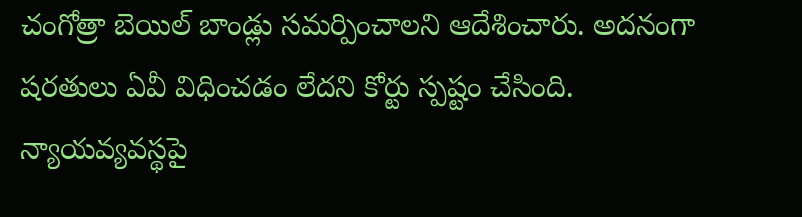చంగోత్రా బెయిల్ బాండ్లు సమర్పించాలని ఆదేశించారు. అదనంగా షరతులు ఏవీ విధించడం లేదని కోర్టు స్పష్టం చేసింది.
న్యాయవ్యవస్థపై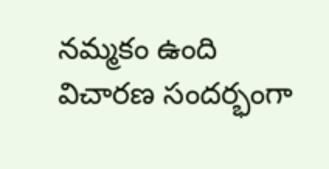నమ్మకం ఉంది
విచారణ సందర్భంగా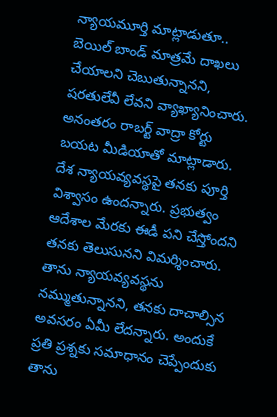న్యాయమూర్తి మాట్లాడుతూ.. బెయిల్ బాండ్ మాత్రమే దాఖలు చేయాలని చెబుతున్నానని, షరతులేవీ లేవని వ్యాఖ్యానించారు. అనంతరం రాబర్ట్ వాద్రా కోర్టు బయట మీడియాతో మాట్లాడారు. దేశ న్యాయవ్యవస్థపై తనకు పూర్తి విశ్వాసం ఉందన్నారు. ప్రభుత్వం ఆదేశాల మేరకు ఈడీ పని చేస్తోందని తనకు తెలుసునని విమర్శించారు. తాను న్యాయవ్యవస్థను నమ్ముతున్నానని, తనకు దాచాల్సిన అవసరం ఏమీ లేదన్నారు. అందుకే ప్రతి ప్రశ్నకు సమాధానం చెప్పేందుకు తాను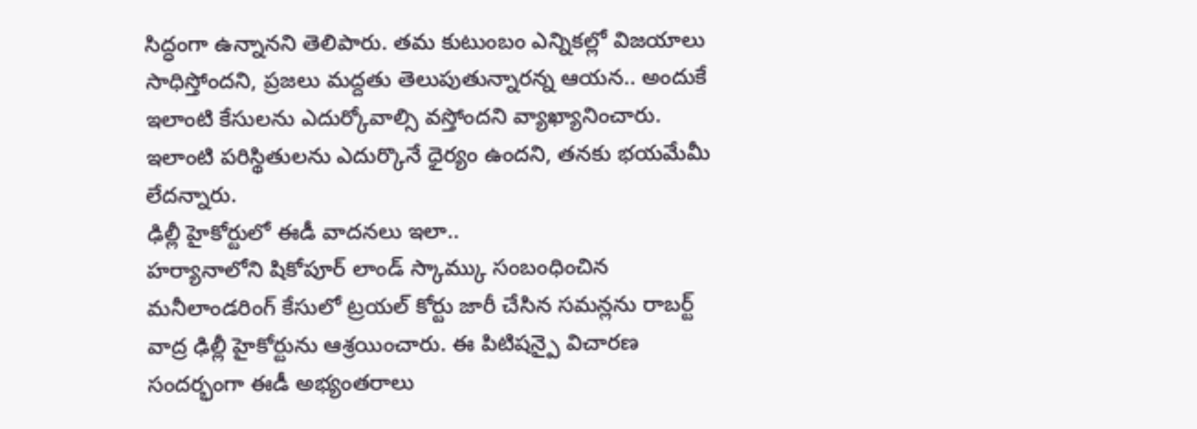సిద్ధంగా ఉన్నానని తెలిపారు. తమ కుటుంబం ఎన్నికల్లో విజయాలు సాధిస్తోందని, ప్రజలు మద్దతు తెలుపుతున్నారన్న ఆయన.. అందుకే ఇలాంటి కేసులను ఎదుర్కోవాల్సి వస్తోందని వ్యాఖ్యానించారు. ఇలాంటి పరిస్థితులను ఎదుర్కొనే ధైర్యం ఉందని, తనకు భయమేమీ లేదన్నారు.
ఢిల్లీ హైకోర్టులో ఈడీ వాదనలు ఇలా..
హర్యానాలోని షికోపూర్ లాండ్ స్కామ్కు సంబంధించిన మనీలాండరింగ్ కేసులో ట్రయల్ కోర్టు జారీ చేసిన సమన్లను రాబర్ట్ వాద్ర ఢిల్లీ హైకోర్టును ఆశ్రయించారు. ఈ పిటిషన్పై విచారణ సందర్భంగా ఈడీ అభ్యంతరాలు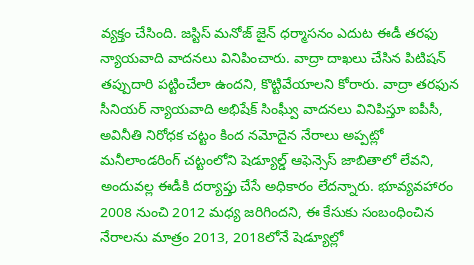వ్యక్తం చేసింది. జస్టిస్ మనోజ్ జైన్ ధర్మాసనం ఎదుట ఈడీ తరఫు న్యాయవాది వాదనలు వినిపించారు. వాద్రా దాఖలు చేసిన పిటిషన్ తప్పుదారి పట్టించేలా ఉందని, కొట్టివేయాలని కోరారు. వాద్రా తరఫున సీనియర్ న్యాయవాది అభిషేక్ సింఘ్వీ వాదనలు వినిపిస్తూ ఐపీసీ, అవినీతి నిరోధక చట్టం కింద నమోదైన నేరాలు అప్పట్లో మనీలాండరింగ్ చట్టంలోని షెడ్యూల్డ్ ఆఫెన్సెస్ జాబితాలో లేవని, అందువల్ల ఈడీకి దర్యాప్తు చేసే అధికారం లేదన్నారు. భూవ్యవహారం 2008 నుంచి 2012 మధ్య జరిగిందని, ఈ కేసుకు సంబంధించిన నేరాలను మాత్రం 2013, 2018లోనే షెడ్యూల్లో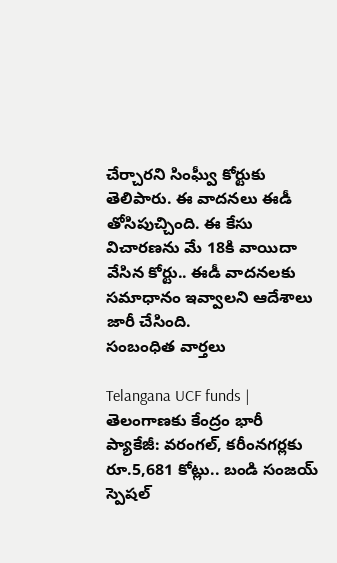చేర్చారని సింఘ్వీ కోర్టుకు తెలిపారు. ఈ వాదనలు ఈడీ తోసిపుచ్చింది. ఈ కేసు విచారణను మే 18కి వాయిదా వేసిన కోర్టు.. ఈడీ వాదనలకు సమాధానం ఇవ్వాలని ఆదేశాలు జారీ చేసింది.
సంబంధిత వార్తలు

Telangana UCF funds | తెలంగాణకు కేంద్రం భారీ ప్యాకేజీ: వరంగల్, కరీంనగర్లకు రూ.5,681 కోట్లు.. బండి సంజయ్ స్పెషల్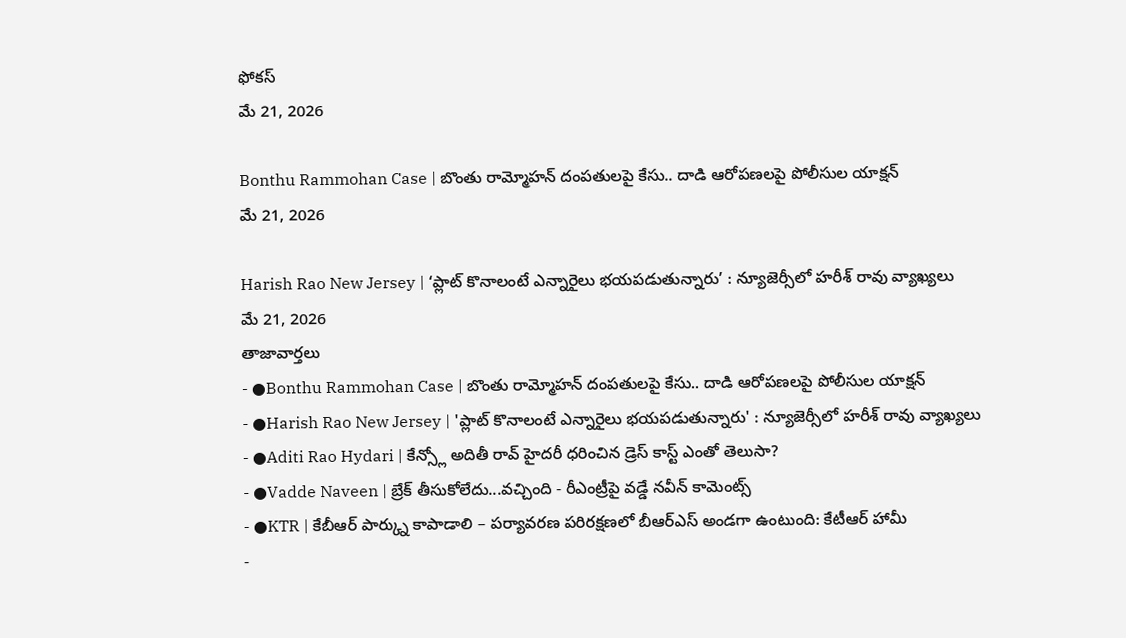ఫోకస్
మే 21, 2026

Bonthu Rammohan Case | బొంతు రామ్మోహన్ దంపతులపై కేసు.. దాడి ఆరోపణలపై పోలీసుల యాక్షన్
మే 21, 2026

Harish Rao New Jersey | ‘ప్లాట్ కొనాలంటే ఎన్నారైలు భయపడుతున్నారు’ : న్యూజెర్సీలో హరీశ్ రావు వ్యాఖ్యలు
మే 21, 2026
తాజావార్తలు
- ●Bonthu Rammohan Case | బొంతు రామ్మోహన్ దంపతులపై కేసు.. దాడి ఆరోపణలపై పోలీసుల యాక్షన్
- ●Harish Rao New Jersey | 'ప్లాట్ కొనాలంటే ఎన్నారైలు భయపడుతున్నారు' : న్యూజెర్సీలో హరీశ్ రావు వ్యాఖ్యలు
- ●Aditi Rao Hydari | కేన్స్లో అదితీ రావ్ హైదరీ ధరించిన డ్రెస్ కాస్ట్ ఎంతో తెలుసా?
- ●Vadde Naveen | బ్రేక్ తీసుకోలేదు...వచ్చింది - రీఎంట్రీపై వడ్డే నవీన్ కామెంట్స్
- ●KTR | కేబీఆర్ పార్క్ను కాపాడాలి – పర్యావరణ పరిరక్షణలో బీఆర్ఎస్ అండగా ఉంటుంది: కేటీఆర్ హామీ
-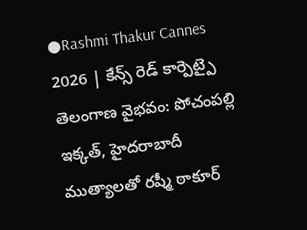●Rashmi Thakur Cannes 2026 | కేన్స్ రెడ్ కార్పెట్పై తెలంగాణ వైభవం: పోచంపల్లి ఇక్కత్, హైదరాబాదీ ముత్యాలతో రష్మీ ఠాకూర్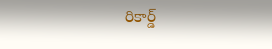రికార్డ్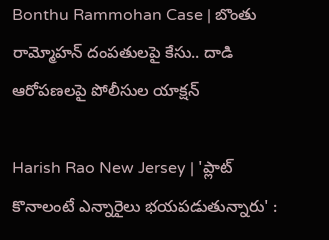Bonthu Rammohan Case | బొంతు రామ్మోహన్ దంపతులపై కేసు.. దాడి ఆరోపణలపై పోలీసుల యాక్షన్

Harish Rao New Jersey | 'ప్లాట్ కొనాలంటే ఎన్నారైలు భయపడుతున్నారు' :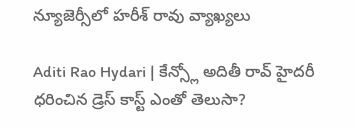న్యూజెర్సీలో హరీశ్ రావు వ్యాఖ్యలు

Aditi Rao Hydari | కేన్స్లో అదితీ రావ్ హైదరీ ధరించిన డ్రెస్ కాస్ట్ ఎంతో తెలుసా?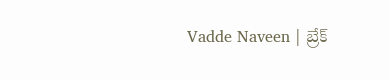Vadde Naveen | బ్రేక్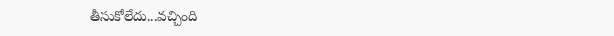తీసుకోలేదు...వచ్చింది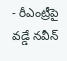- రీఎంట్రీపై వడ్డే నవీన్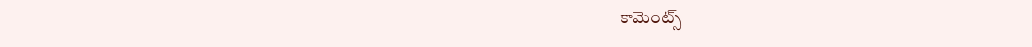కామెంట్స్